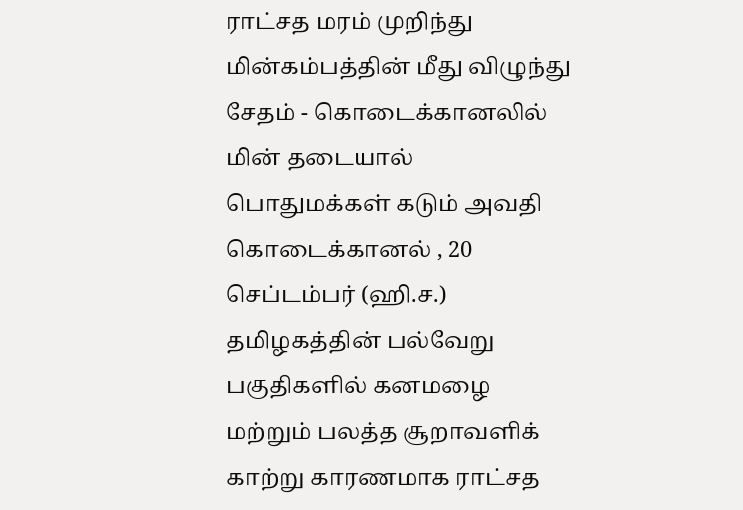ராட்சத மரம் முறிந்து மின்கம்பத்தின் மீது விழுந்து சேதம் - கொடைக்கானலில் மின் தடையால் பொதுமக்கள் கடும் அவதி
கொடைக்கானல் , 20 செப்டம்பர் (ஹி.ச.) தமிழகத்தின் பல்வேறு பகுதிகளில் கனமழை மற்றும் பலத்த சூறாவளிக் காற்று காரணமாக ராட்சத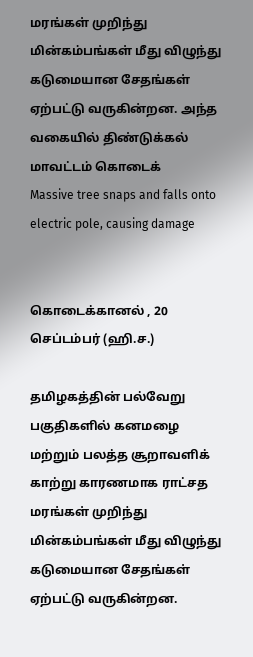மரங்கள் முறிந்து மின்கம்பங்கள் மீது விழுந்து கடுமையான சேதங்கள் ஏற்பட்டு வருகின்றன. அந்த வகையில் திண்டுக்கல் மாவட்டம் கொடைக்
Massive tree snaps and falls onto electric pole, causing damage


கொடைக்கானல் , 20 செப்டம்பர் (ஹி.ச.)

தமிழகத்தின் பல்வேறு பகுதிகளில் கனமழை மற்றும் பலத்த சூறாவளிக் காற்று காரணமாக ராட்சத மரங்கள் முறிந்து மின்கம்பங்கள் மீது விழுந்து கடுமையான சேதங்கள் ஏற்பட்டு வருகின்றன.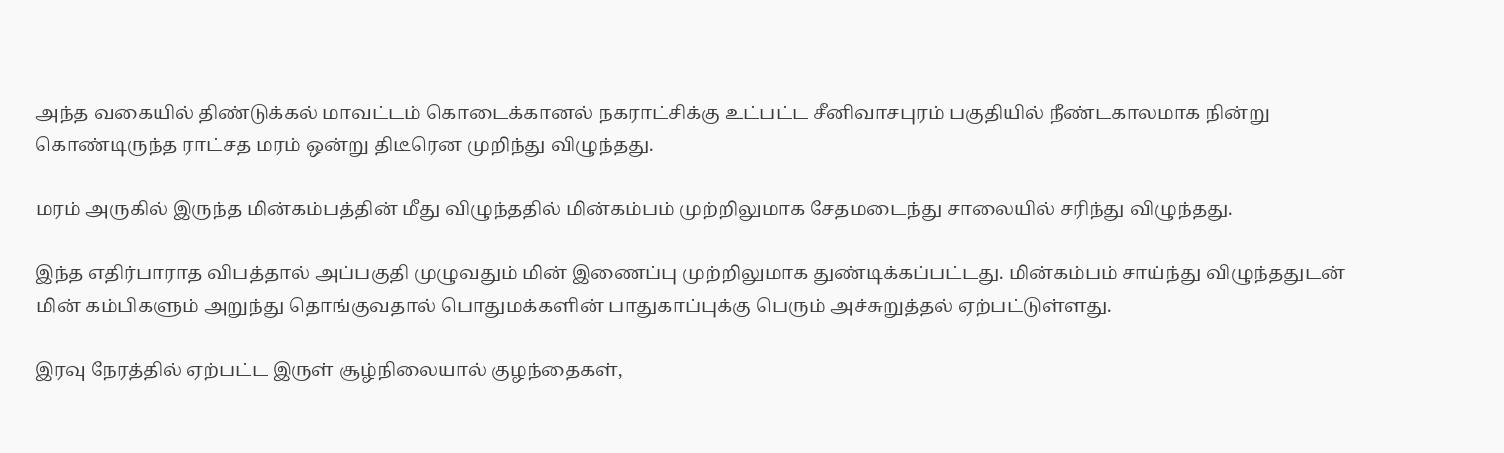அந்த வகையில் திண்டுக்கல் மாவட்டம் கொடைக்கானல் நகராட்சிக்கு உட்பட்ட சீனிவாசபுரம் பகுதியில் நீண்டகாலமாக நின்று கொண்டிருந்த ராட்சத மரம் ஒன்று திடீரென முறிந்து விழுந்தது.

மரம் அருகில் இருந்த மின்கம்பத்தின் மீது விழுந்ததில் மின்கம்பம் முற்றிலுமாக சேதமடைந்து சாலையில் சரிந்து விழுந்தது.

இந்த எதிர்பாராத விபத்தால் அப்பகுதி முழுவதும் மின் இணைப்பு முற்றிலுமாக துண்டிக்கப்பட்டது. மின்கம்பம் சாய்ந்து விழுந்ததுடன் மின் கம்பிகளும் அறுந்து தொங்குவதால் பொதுமக்களின் பாதுகாப்புக்கு பெரும் அச்சுறுத்தல் ஏற்பட்டுள்ளது.

இரவு நேரத்தில் ஏற்பட்ட இருள் சூழ்நிலையால் குழந்தைகள்,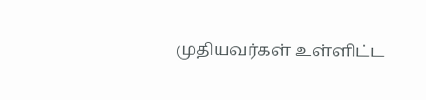முதியவர்கள் உள்ளிட்ட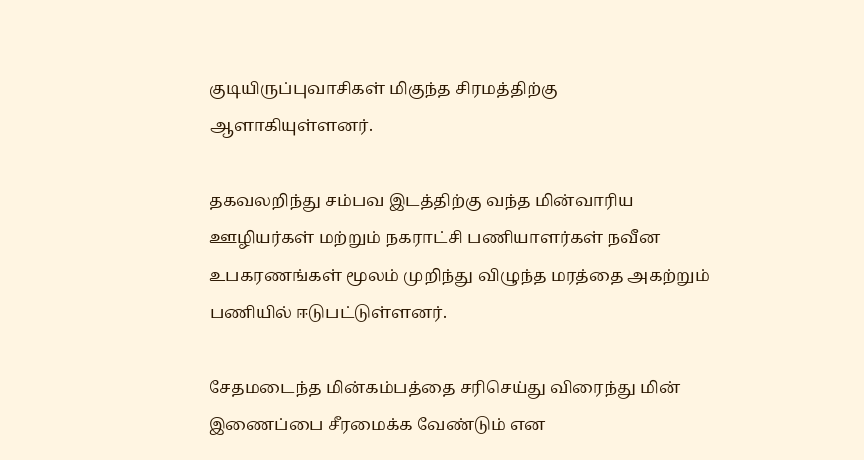குடியிருப்புவாசிகள் மிகுந்த சிரமத்திற்கு ஆளாகியுள்ளனர்.

தகவலறிந்து சம்பவ இடத்திற்கு வந்த மின்வாரிய ஊழியர்கள் மற்றும் நகராட்சி பணியாளர்கள் நவீன உபகரணங்கள் மூலம் முறிந்து விழுந்த மரத்தை அகற்றும் பணியில் ஈடுபட்டுள்ளனர்.

சேதமடைந்த மின்கம்பத்தை சரிசெய்து விரைந்து மின் இணைப்பை சீரமைக்க வேண்டும் என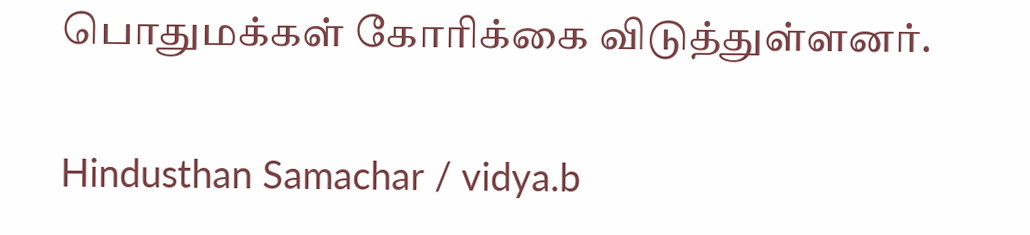பொதுமக்கள் கோரிக்கை விடுத்துள்ளனர்.

Hindusthan Samachar / vidya.b